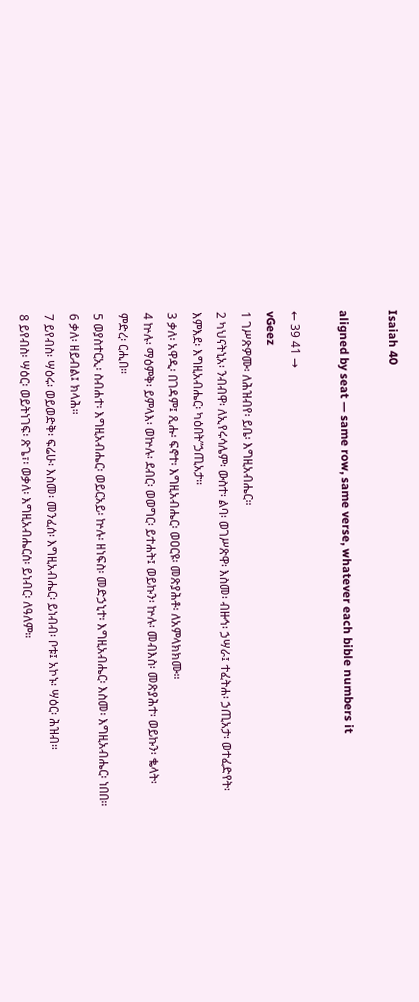Isaiah 40

aligned by seat — same row, same verse, whatever each bible numbers it

← 39 41 →
vGeez
1 ገሥጽዎሙ፡ ለሕዝብየ፡ ይቤ፡ እግዚአብሔር።
2 ካህናትኒአ፡ ንብብዋ፡ ለኢየሩሳሌም፡ ውስተ፡ ልባ፡ ወገሥጽዋ፡ እስመ፡ ብዙኅ፡ ኃሣራ፤ ተፈትሐ፡ ኃጢአታ፡ ወተፈድየት፡ እምእደ፡ እግዚአብሔር፡ ካዕበት”ኃጢአታ።
3 ቃለ፡ አዋዲ፡ በገዳም፤ ጺሑ፡ ፍኖተ፡ እግዚአብሔር፡ ወዐርዩ፡ መጽያሕቶ፡ ለአምላክክሙ።
4 ኵሉ፡ ማዕምቅ፡ ይምላእ፡ ወኵሉ፡ ደብር፡ ወወግር፡ ይተሐት፤ ወይኩን፡ ኵሉ፡ መብእስ፡ መጽያሕተ፡ ወይኩን፡ ቈላት፡ ምድረ፡ ርሒበ።
5 ወያስተርኢ፡ ስብሐተ፡ እግዚአብሔር፡ ወይርአይ፡ ኵሉ፡ ዘነፍስ፡ መድኃኒተ፡ እግዚአብሔር፡ እስመ፡ እግዚአብሔር፡ ነበበ።
6 ቃለ፡ ዘይብል፤ ክላሕ።
7 ይየብስ፡ ሣዕሩ፡ ወይወድቅ፡ ፍሬሁ፡ እስመ፡ መንፈሰ፡ እግዚአብሔር፡ ይነብብ፡ ቦቱ፤ አኮኑ፡ ሣዕር፡ ሕዝብ።
8 ይየብስ፡ ሣዕር፡ ወይትነገፍ፡ ጽጌ፣፡ ወቃለ፡ እግዚአብሔርሰ፡ ይነብር፡ ለዓለም።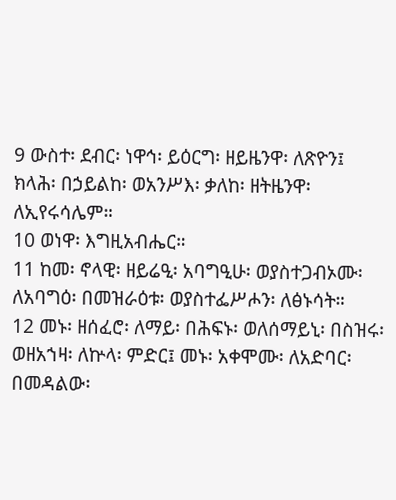9 ውስተ፡ ደብር፡ ነዋኅ፡ ይዕርግ፡ ዘይዜንዋ፡ ለጽዮን፤ ክላሕ፡ በኃይልከ፡ ወአንሥእ፡ ቃለከ፡ ዘትዜንዋ፡ ለኢየሩሳሌም።
10 ወነዋ፡ እግዚአብሔር።
11 ከመ፡ ኖላዊ፡ ዘይሬዒ፡ አባግዒሁ፡ ወያስተጋብኦሙ፡ ለአባግዕ፡ በመዝራዕቱ፡ ወያስተፌሥሖን፡ ለፅኑሳት።
12 መኑ፡ ዘሰፈሮ፡ ለማይ፡ በሕፍኑ፡ ወለሰማይኒ፡ በስዝሩ፡ ወዘአኀዛ፡ ለኵላ፡ ምድር፤ መኑ፡ አቀሞሙ፡ ለአድባር፡ በመዳልው፡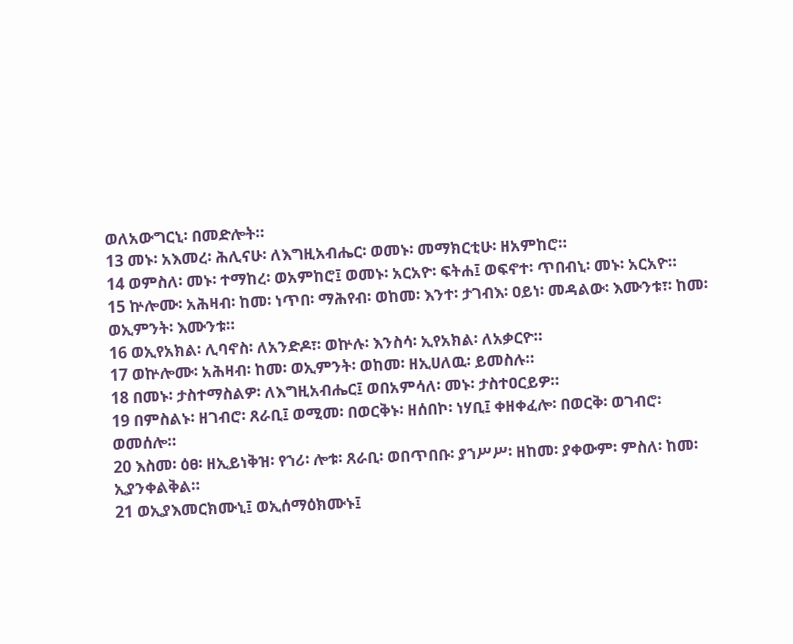ወለአውግርኒ፡ በመድሎት።
13 መኑ፡ አእመረ፡ ሕሊናሁ፡ ለእግዚአብሔር፡ ወመኑ፡ መማክርቲሁ፡ ዘአምከሮ።
14 ወምስለ፡ መኑ፡ ተማከረ፡ ወአምከሮ፤ ወመኑ፡ አርአዮ፡ ፍትሐ፤ ወፍኖተ፡ ጥበብኒ፡ መኑ፡ አርአዮ።
15 ኵሎሙ፡ አሕዛብ፡ ከመ፡ ነጥበ፡ ማሕየብ፡ ወከመ፡ እንተ፡ ታገብእ፡ ዐይነ፡ መዳልው፡ እሙንቱ፣፡ ከመ፡ ወኢምንት፡ እሙንቱ።
16 ወኢየአክል፡ ሊባኖስ፡ ለአንድዶ፣፡ ወኵሉ፡ እንስሳ፡ ኢየአክል፡ ለአቃርዮ።
17 ወኵሎሙ፡ አሕዛብ፡ ከመ፡ ወኢምንት፡ ወከመ፡ ዘኢሀለዉ፡ ይመስሉ።
18 በመኑ፡ ታስተማስልዎ፡ ለእግዚአብሔር፤ ወበአምሳለ፡ መኑ፡ ታስተዐርይዎ።
19 በምስልኑ፡ ዘገብሮ፡ ጸራቢ፤ ወሚመ፡ በወርቅኑ፡ ዘሰበኮ፡ ነሃቢ፤ ቀዘቀፈሎ፡ በወርቅ፡ ወገብሮ፡ ወመሰሎ።
20 እስመ፡ ዕፀ፡ ዘኢይነቅዝ፡ የኀሪ፡ ሎቱ፡ ጸራቢ፡ ወበጥበቡ፡ ያኀሥሥ፡ ዘከመ፡ ያቀውም፡ ምስለ፡ ከመ፡ ኢያንቀልቅል።
21 ወኢያእመርክሙኒ፤ ወኢሰማዕክሙኑ፤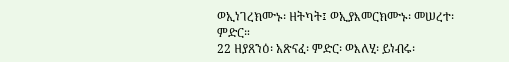ወኢነገረክሙኑ፡ ዘትካት፤ ወኢያእመርክሙኑ፡ መሠረተ፡ ምድር።
22 ዘያጸንዕ፡ አጽናፈ፡ ምድር፡ ወእለሂ፡ ይነብሩ፡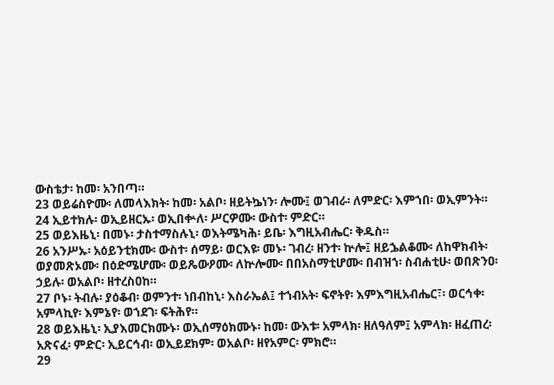ውስቴታ፡ ከመ፡ አንበጣ።
23 ወይሬስዮሙ፡ ለመላእክት፡ ከመ፡ አልቦ፡ ዘይትኴነን፡ ሎሙ፤ ወገብራ፡ ለምድር፡ እምኀበ፡ ወኢምንት።
24 ኢይተክሉ፡ ወኢይዘርኡ፡ ወኢበቍለ፡ ሥርዎሙ፡ ውስተ፡ ምድር።
25 ወይእዜኒ፡ በመኑ፡ ታስተማስሉኒ፡ ወእትሜካሕ፡ ይቤ፡ እግዚአብሔር፡ ቅዱስ።
26 አንሥኡ፡ አዕይንቲክሙ፡ ውስተ፡ ሰማይ፡ ወርእዩ፡ መኑ፡ ገብረ፡ ዘንተ፡ ኵሎ፤ ዘይኌልቆሙ፡ ለከዋክብት፡ ወያመጽኦሙ፡ በዕድሜሆሙ፡ ወይጼውዖሙ፡ ለኵሎሙ፡ በበአስማቲሆሙ፡ በብዝኀ፡ ስብሐቲሁ፡ ወበጽንዐ፡ ኃይሉ፡ ወአልቦ፡ ዘተረስዐከ።
27 ቦኑ፡ ትብሉ፡ ያዕቆብ፡ ወምንተ፡ ነበብከኒ፡ እስራኤል፤ ተኀብአት፡ ፍኖትየ፡ እምእግዚአብሔር፣፡ ወርኅቀ፡ አምላኪየ፡ እምኔየ፡ ወኀደገ፡ ፍትሕየ።
28 ወይእዜኒ፡ ኢያእመርክሙኑ፡ ወኢሰማዕክሙኑ፡ ከመ፡ ውእቱ፡ አምላክ፡ ዘለዓለም፤ አምላክ፡ ዘፈጠረ፡ አጽናፈ፡ ምድር፡ ኢይርኅብ፡ ወኢይደክም፡ ወአልቦ፡ ዘየአምር፡ ምክሮ።
29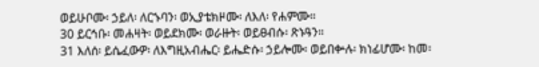ወይሁቦሙ፡ ኃይለ፡ ለርኁባን፡ ወኢያቴክዞሙ፡ ለእለ፡ የሐምሙ።
30 ይርኅቡ፡ መሐዛት፡ ወይደክሙ፡ ወራዙት፡ ወይፀብሱ፡ ጽኑዓን።
31 እለሰ፡ ይሴፈውዎ፡ ለእግዚአብሔር፡ ይሔድሱ፡ ኃይሎሙ፡ ወይበቍሉ፡ ክነፊሆሙ፡ ከመ፡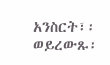አንስርት፣፡ ወይረውጹ፡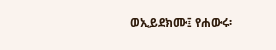ወኢይደክሙ፤ የሐውሩ፡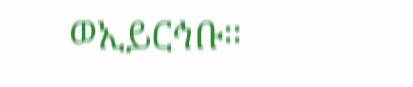ወኢይርኅቡ።